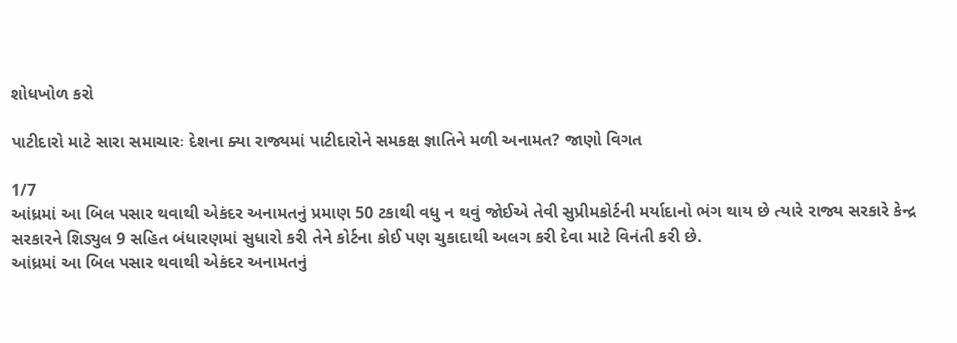શોધખોળ કરો

પાટીદારો માટે સારા સમાચારઃ દેશના ક્યા રાજ્યમાં પાટીદારોને સમકક્ષ જ્ઞાતિને મળી અનામત? જાણો વિગત

1/7
આંધ્રમાં આ બિલ પસાર થવાથી એકંદર અનામતનું પ્રમાણ 50 ટકાથી વધુ ન થવું જોઈએ તેવી સુપ્રીમકોર્ટની મર્યાદાનો ભંગ થાય છે ત્યારે રાજ્ય સરકારે કેન્દ્ર સરકારને શિડ્યુલ 9 સહિત બંધારણમાં સુધારો કરી તેને કોર્ટના કોઈ પણ ચુકાદાથી અલગ કરી દેવા માટે વિનંતી કરી છે.
આંધ્રમાં આ બિલ પસાર થવાથી એકંદર અનામતનું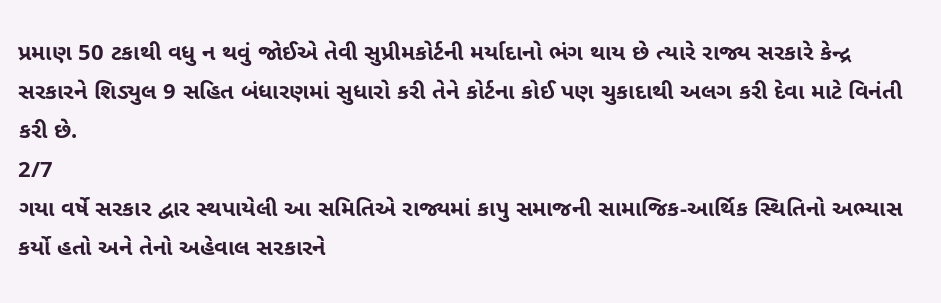પ્રમાણ 50 ટકાથી વધુ ન થવું જોઈએ તેવી સુપ્રીમકોર્ટની મર્યાદાનો ભંગ થાય છે ત્યારે રાજ્ય સરકારે કેન્દ્ર સરકારને શિડ્યુલ 9 સહિત બંધારણમાં સુધારો કરી તેને કોર્ટના કોઈ પણ ચુકાદાથી અલગ કરી દેવા માટે વિનંતી કરી છે.
2/7
ગયા વર્ષે સરકાર દ્વાર સ્થપાયેલી આ સમિતિએ રાજ્યમાં કાપુ સમાજની સામાજિક-આર્થિક સ્થિતિનો અભ્યાસ કર્યો હતો અને તેનો અહેવાલ સરકારને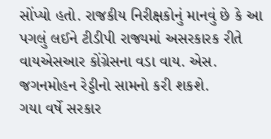સોંપ્યો હતો. રાજકીય નિરીક્ષકોનું માનવું છે કે આ પગલું લઈને ટીડીપી રાજ્યમાં અસરકારક રીતે વાયએસઆર કોંગ્રેસના વડા વાય. એસ. જગનમોહન રેડ્ડીનો સામનો કરી શકશે.
ગયા વર્ષે સરકાર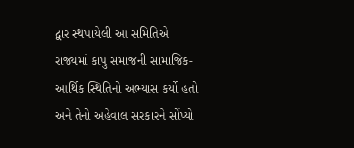દ્વાર સ્થપાયેલી આ સમિતિએ રાજ્યમાં કાપુ સમાજની સામાજિક-આર્થિક સ્થિતિનો અભ્યાસ કર્યો હતો અને તેનો અહેવાલ સરકારને સોંપ્યો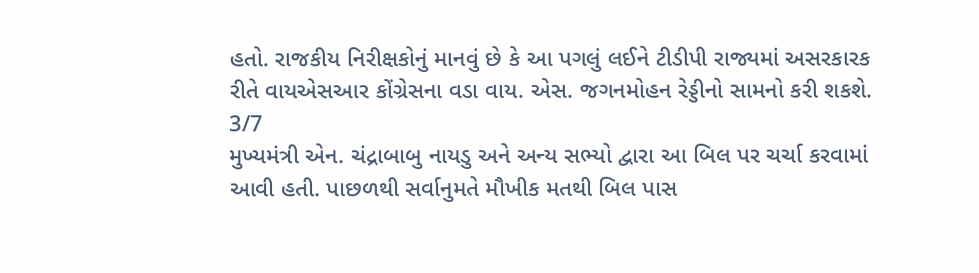હતો. રાજકીય નિરીક્ષકોનું માનવું છે કે આ પગલું લઈને ટીડીપી રાજ્યમાં અસરકારક રીતે વાયએસઆર કોંગ્રેસના વડા વાય. એસ. જગનમોહન રેડ્ડીનો સામનો કરી શકશે.
3/7
મુખ્યમંત્રી એન. ચંદ્રાબાબુ નાયડુ અને અન્ય સભ્યો દ્વારા આ બિલ પર ચર્ચા કરવામાં આવી હતી. પાછળથી સર્વાનુમતે મૌખીક મતથી બિલ પાસ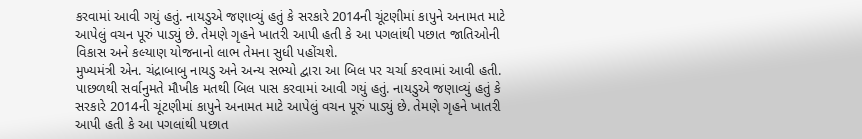કરવામાં આવી ગયું હતું. નાયડુએ જણાવ્યું હતું કે સરકારે 2014ની ચૂંટણીમાં કાપુને અનામત માટે આપેલું વચન પૂરું પાડ્યું છે. તેમણે ગૃહને ખાતરી આપી હતી કે આ પગલાંથી પછાત જાતિઓની વિકાસ અને કલ્યાણ યોજનાનો લાભ તેમના સુધી પહોંચશે.
મુખ્યમંત્રી એન. ચંદ્રાબાબુ નાયડુ અને અન્ય સભ્યો દ્વારા આ બિલ પર ચર્ચા કરવામાં આવી હતી. પાછળથી સર્વાનુમતે મૌખીક મતથી બિલ પાસ કરવામાં આવી ગયું હતું. નાયડુએ જણાવ્યું હતું કે સરકારે 2014ની ચૂંટણીમાં કાપુને અનામત માટે આપેલું વચન પૂરું પાડ્યું છે. તેમણે ગૃહને ખાતરી આપી હતી કે આ પગલાંથી પછાત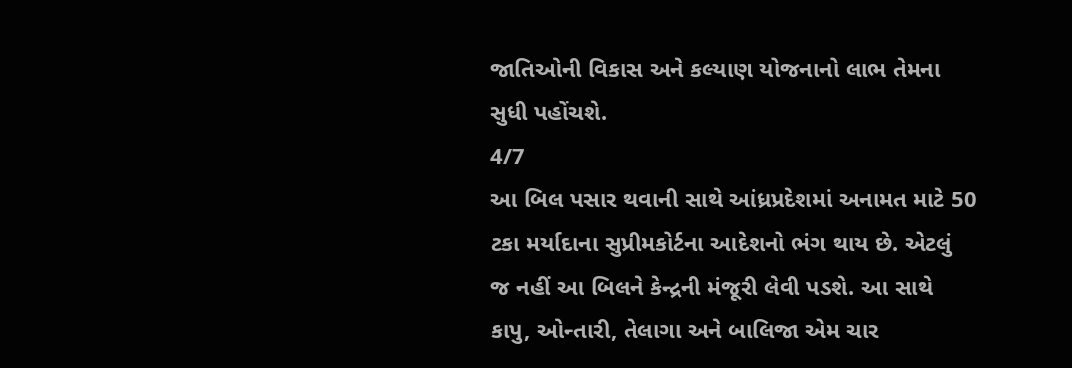જાતિઓની વિકાસ અને કલ્યાણ યોજનાનો લાભ તેમના સુધી પહોંચશે.
4/7
આ બિલ પસાર થવાની સાથે આંધ્રપ્રદેશમાં અનામત માટે 50 ટકા મર્યાદાના સુપ્રીમકોર્ટના આદેશનો ભંગ થાય છે. એટલું જ નહીં આ બિલને કેન્દ્રની મંજૂરી લેવી પડશે. આ સાથે કાપુ, ઓન્તારી, તેલાગા અને બાલિજા એમ ચાર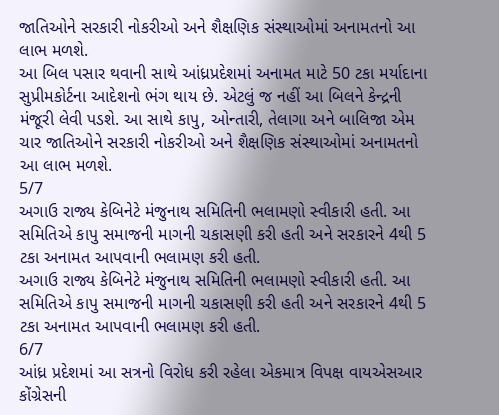જાતિઓને સરકારી નોકરીઓ અને શૈક્ષણિક સંસ્થાઓમાં અનામતનો આ લાભ મળશે.
આ બિલ પસાર થવાની સાથે આંધ્રપ્રદેશમાં અનામત માટે 50 ટકા મર્યાદાના સુપ્રીમકોર્ટના આદેશનો ભંગ થાય છે. એટલું જ નહીં આ બિલને કેન્દ્રની મંજૂરી લેવી પડશે. આ સાથે કાપુ, ઓન્તારી, તેલાગા અને બાલિજા એમ ચાર જાતિઓને સરકારી નોકરીઓ અને શૈક્ષણિક સંસ્થાઓમાં અનામતનો આ લાભ મળશે.
5/7
અગાઉ રાજ્ય કેબિનેટે મંજુનાથ સમિતિની ભલામણો સ્વીકારી હતી. આ સમિતિએ કાપુ સમાજની માગની ચકાસણી કરી હતી અને સરકારને 4થી 5 ટકા અનામત આપવાની ભલામણ કરી હતી.
અગાઉ રાજ્ય કેબિનેટે મંજુનાથ સમિતિની ભલામણો સ્વીકારી હતી. આ સમિતિએ કાપુ સમાજની માગની ચકાસણી કરી હતી અને સરકારને 4થી 5 ટકા અનામત આપવાની ભલામણ કરી હતી.
6/7
આંધ્ર પ્રદેશમાં આ સત્રનો વિરોધ કરી રહેલા એકમાત્ર વિપક્ષ વાયએસઆર કોંગ્રેસની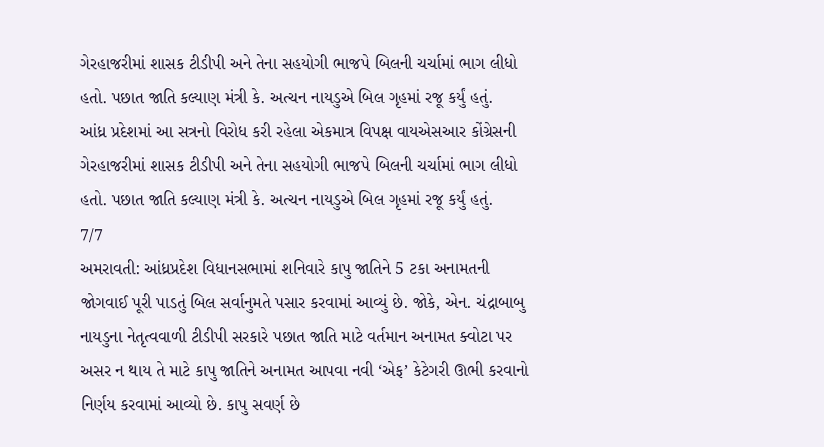ગેરહાજરીમાં શાસક ટીડીપી અને તેના સહયોગી ભાજપે બિલની ચર્ચામાં ભાગ લીધો હતો. પછાત જાતિ કલ્યાણ મંત્રી કે. અત્ચન નાયડુએ બિલ ગૃહમાં રજૂ કર્યું હતું.
આંધ્ર પ્રદેશમાં આ સત્રનો વિરોધ કરી રહેલા એકમાત્ર વિપક્ષ વાયએસઆર કોંગ્રેસની ગેરહાજરીમાં શાસક ટીડીપી અને તેના સહયોગી ભાજપે બિલની ચર્ચામાં ભાગ લીધો હતો. પછાત જાતિ કલ્યાણ મંત્રી કે. અત્ચન નાયડુએ બિલ ગૃહમાં રજૂ કર્યું હતું.
7/7
અમરાવતી: આંધ્રપ્રદેશ વિધાનસભામાં શનિવારે કાપુ જાતિને 5 ટકા અનામતની જોગવાઈ પૂરી પાડતું બિલ સર્વાનુમતે પસાર કરવામાં આવ્યું છે. જોકે, એન. ચંદ્રાબાબુ નાયડુના નેતૃત્વવાળી ટીડીપી સરકારે પછાત જાતિ માટે વર્તમાન અનામત ક્વોટા પર અસર ન થાય તે માટે કાપુ જાતિને અનામત આપવા નવી ‘એફ’ કેટેગરી ઊભી કરવાનો નિર્ણય કરવામાં આવ્યો છે. કાપુ સવર્ણ છે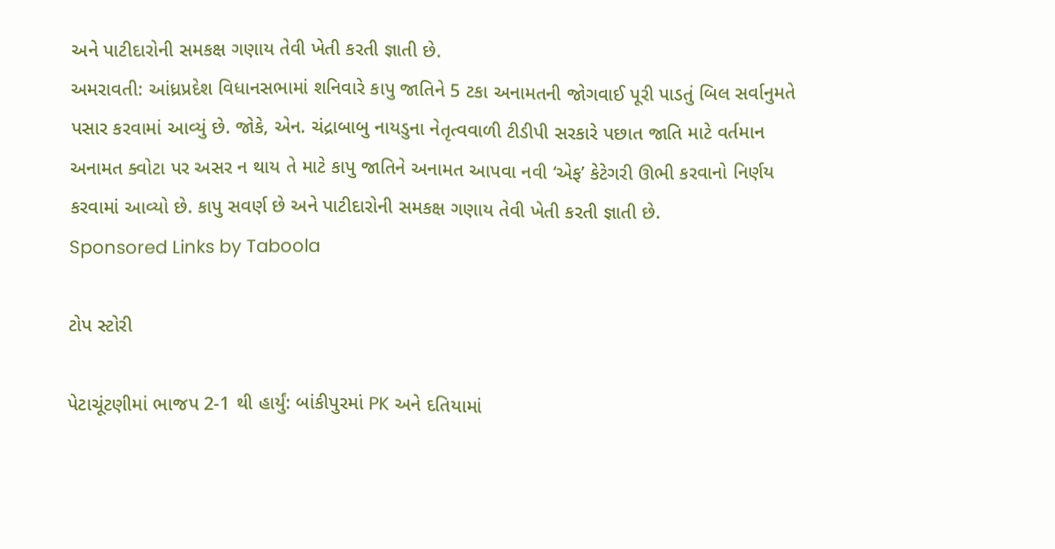અને પાટીદારોની સમકક્ષ ગણાય તેવી ખેતી કરતી જ્ઞાતી છે.
અમરાવતી: આંધ્રપ્રદેશ વિધાનસભામાં શનિવારે કાપુ જાતિને 5 ટકા અનામતની જોગવાઈ પૂરી પાડતું બિલ સર્વાનુમતે પસાર કરવામાં આવ્યું છે. જોકે, એન. ચંદ્રાબાબુ નાયડુના નેતૃત્વવાળી ટીડીપી સરકારે પછાત જાતિ માટે વર્તમાન અનામત ક્વોટા પર અસર ન થાય તે માટે કાપુ જાતિને અનામત આપવા નવી ‘એફ’ કેટેગરી ઊભી કરવાનો નિર્ણય કરવામાં આવ્યો છે. કાપુ સવર્ણ છે અને પાટીદારોની સમકક્ષ ગણાય તેવી ખેતી કરતી જ્ઞાતી છે.
Sponsored Links by Taboola

ટોપ સ્ટોરી

પેટાચૂંટણીમાં ભાજપ 2-1 થી હાર્યું: બાંકીપુરમાં PK અને દતિયામાં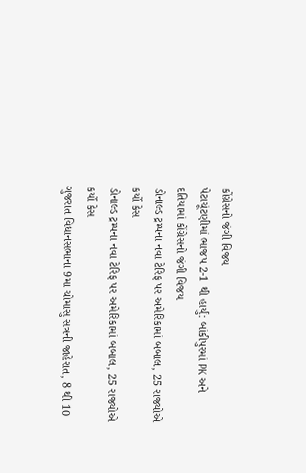કોંગ્રેસનો જંગી વિજય
પેટાચૂંટણીમાં ભાજપ 2-1 થી હાર્યું: બાંકીપુરમાં PK અને દતિયામાં કોંગ્રેસનો જંગી વિજય
ડોનાલ્ડ ટ્રમ્પના નવા ટેરિફ પર અમેરિકામાં બબાલ, 25 રાજ્યોએ કર્યો કેસ
ડોનાલ્ડ ટ્રમ્પના નવા ટેરિફ પર અમેરિકામાં બબાલ, 25 રાજ્યોએ કર્યો કેસ
ગુજરાત વિધાનસભાના 9મા ચોમાસુ સત્રની જાહેરાત, 8 થી 10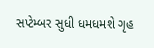સપ્ટેમ્બર સુધી ધમધમશે ગૃહ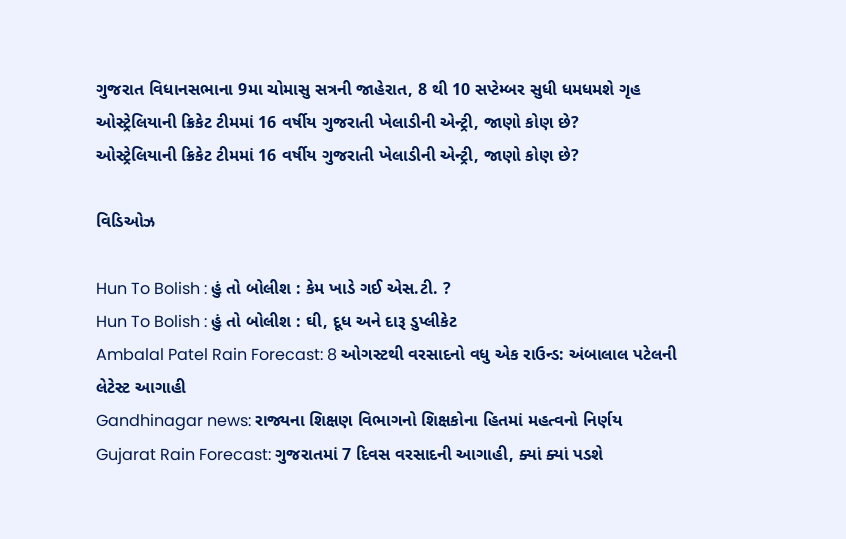ગુજરાત વિધાનસભાના 9મા ચોમાસુ સત્રની જાહેરાત, 8 થી 10 સપ્ટેમ્બર સુધી ધમધમશે ગૃહ
ઓસ્ટ્રેલિયાની ક્રિકેટ ટીમમાં 16 વર્ષીય ગુજરાતી ખેલાડીની એન્ટ્રી, જાણો કોણ છે?
ઓસ્ટ્રેલિયાની ક્રિકેટ ટીમમાં 16 વર્ષીય ગુજરાતી ખેલાડીની એન્ટ્રી, જાણો કોણ છે?

વિડિઓઝ

Hun To Bolish : હું તો બોલીશ : કેમ ખાડે ગઈ એસ.ટી. ?
Hun To Bolish : હું તો બોલીશ : ઘી, દૂધ અને દારૂ ડુપ્લીકેટ
Ambalal Patel Rain Forecast: 8 ઓગસ્ટથી વરસાદનો વધુ એક રાઉન્ડ: અંબાલાલ પટેલની લેટેસ્ટ આગાહી
Gandhinagar news: રાજ્યના શિક્ષણ વિભાગનો શિક્ષકોના હિતમાં મહત્વનો નિર્ણય
Gujarat Rain Forecast: ગુજરાતમાં 7 દિવસ વરસાદની આગાહી, ક્યાં ક્યાં પડશે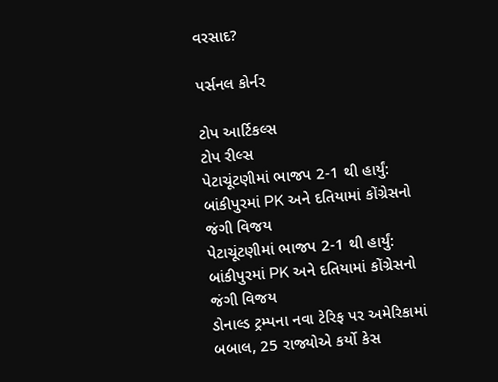વરસાદ?

પર્સનલ કોર્નર

ટોપ આર્ટિકલ્સ
ટોપ રીલ્સ
પેટાચૂંટણીમાં ભાજપ 2-1 થી હાર્યું: બાંકીપુરમાં PK અને દતિયામાં કોંગ્રેસનો જંગી વિજય
પેટાચૂંટણીમાં ભાજપ 2-1 થી હાર્યું: બાંકીપુરમાં PK અને દતિયામાં કોંગ્રેસનો જંગી વિજય
ડોનાલ્ડ ટ્રમ્પના નવા ટેરિફ પર અમેરિકામાં બબાલ, 25 રાજ્યોએ કર્યો કેસ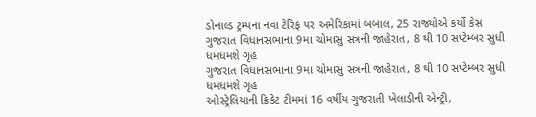ડોનાલ્ડ ટ્રમ્પના નવા ટેરિફ પર અમેરિકામાં બબાલ, 25 રાજ્યોએ કર્યો કેસ
ગુજરાત વિધાનસભાના 9મા ચોમાસુ સત્રની જાહેરાત, 8 થી 10 સપ્ટેમ્બર સુધી ધમધમશે ગૃહ
ગુજરાત વિધાનસભાના 9મા ચોમાસુ સત્રની જાહેરાત, 8 થી 10 સપ્ટેમ્બર સુધી ધમધમશે ગૃહ
ઓસ્ટ્રેલિયાની ક્રિકેટ ટીમમાં 16 વર્ષીય ગુજરાતી ખેલાડીની એન્ટ્રી,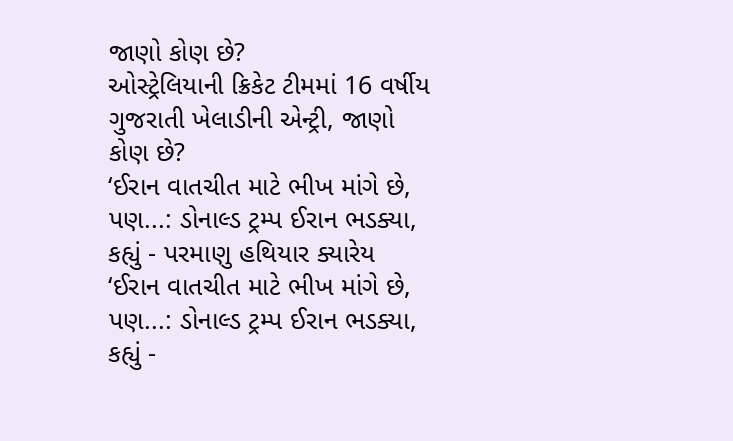જાણો કોણ છે?
ઓસ્ટ્રેલિયાની ક્રિકેટ ટીમમાં 16 વર્ષીય ગુજરાતી ખેલાડીની એન્ટ્રી, જાણો કોણ છે?
‘ઈરાન વાતચીત માટે ભીખ માંગે છે, પણ...: ડોનાલ્ડ ટ્રમ્પ ઈરાન ભડક્યા, કહ્યું - પરમાણુ હથિયાર ક્યારેય
‘ઈરાન વાતચીત માટે ભીખ માંગે છે, પણ...: ડોનાલ્ડ ટ્રમ્પ ઈરાન ભડક્યા, કહ્યું -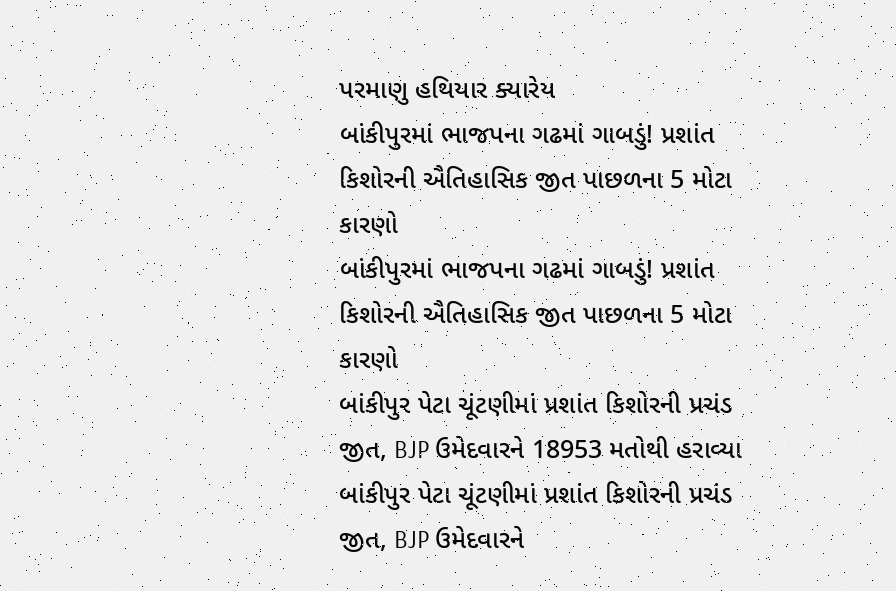પરમાણુ હથિયાર ક્યારેય
બાંકીપુરમાં ભાજપના ગઢમાં ગાબડું! પ્રશાંત કિશોરની ઐતિહાસિક જીત પાછળના 5 મોટા કારણો
બાંકીપુરમાં ભાજપના ગઢમાં ગાબડું! પ્રશાંત કિશોરની ઐતિહાસિક જીત પાછળના 5 મોટા કારણો
બાંકીપુર પેટા ચૂંટણીમાં પ્રશાંત કિશોરની પ્રચંડ જીત, BJP ઉમેદવારને 18953 મતોથી હરાવ્યા
બાંકીપુર પેટા ચૂંટણીમાં પ્રશાંત કિશોરની પ્રચંડ જીત, BJP ઉમેદવારને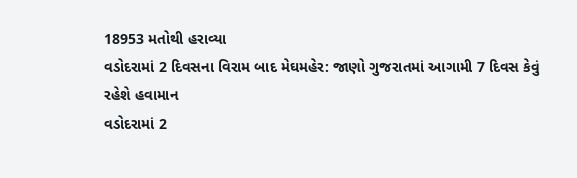18953 મતોથી હરાવ્યા
વડોદરામાં 2 દિવસના વિરામ બાદ મેઘમહેર: જાણો ગુજરાતમાં આગામી 7 દિવસ કેવું રહેશે હવામાન
વડોદરામાં 2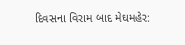દિવસના વિરામ બાદ મેઘમહેર: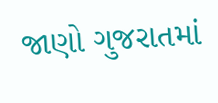જાણો ગુજરાતમાં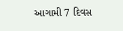આગામી 7 દિવસ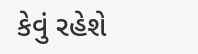કેવું રહેશે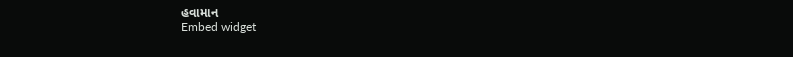હવામાન
Embed widget